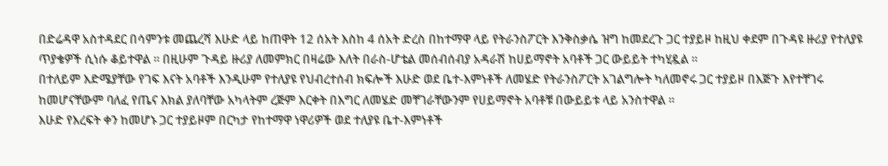በድሬዳዋ አስተዳደር በሳምንቱ መጨረሻ እሁድ ላይ ከጠዋት 12 ሰአት እስከ 4 ሰአት ድረስ በከተማዋ ላይ የትራንስፖርት እንቅስቃሴ ዝግ ከመደረጉ ጋር ተያይዞ ከዚህ ቀደም በጉዳዩ ዙሪያ የተለያዩ ጥያቄዎች ሲነሱ ቆይተዋል ። በዚሁም ጉዳይ ዙሪያ ለመምክር በዛሬው እለት በራስ-ሆቴል መሰብሰብያ አዳራሽ ከሀይማኖት አባቶች ጋር ውይይት ተካሂዷል ።
በተለይም እድሜያቸው የገፍ እናት አባቶች እንዲሁም የተለያዩ የህብረተሰብ ክፍሎች እሁድ ወደ ቤተ-እምነቶች ለመሄድ የትራንስፖርት አገልግሎት ካለመኖሩ ጋር ተያይዞ በእጅጉ እየተቸገሩ ከመሆናቸውም ባለፈ የጤና እክል ያለባቸው አካላትም ረጅም እርቀት በእግር ለመሄድ መቸገራቸውንም የሀይማኖት አባቶቹ በውይይቱ ላይ አንስተዋል ።
እሁድ የእረፍት ቀን ከመሆኑ ጋር ተያይዞም በርካታ የከተማዋ ነዋሪዎች ወደ ተለያዩ ቤተ-እምነቶች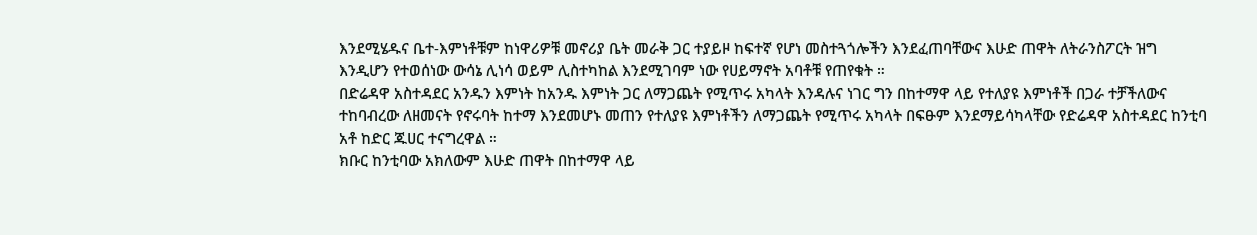እንደሚሄዱና ቤተ-እምነቶቹም ከነዋሪዎቹ መኖሪያ ቤት መራቅ ጋር ተያይዞ ከፍተኛ የሆነ መስተጓጎሎችን እንደፈጠባቸውና እሁድ ጠዋት ለትራንስፖርት ዝግ እንዲሆን የተወሰነው ውሳኔ ሊነሳ ወይም ሊስተካከል እንደሚገባም ነው የሀይማኖት አባቶቹ የጠየቁት ።
በድሬዳዋ አስተዳደር አንዱን እምነት ከአንዱ እምነት ጋር ለማጋጨት የሚጥሩ አካላት እንዳሉና ነገር ግን በከተማዋ ላይ የተለያዩ እምነቶች በጋራ ተቻችለውና ተከባብረው ለዘመናት የኖሩባት ከተማ እንደመሆኑ መጠን የተለያዩ እምነቶችን ለማጋጨት የሚጥሩ አካላት በፍፁም እንደማይሳካላቸው የድሬዳዋ አስተዳደር ከንቲባ አቶ ከድር ጁሀር ተናግረዋል ።
ክቡር ከንቲባው አክለውም እሁድ ጠዋት በከተማዋ ላይ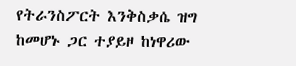የትራንስፖርት እንቅስቃሴ ዝግ ከመሆኑ ጋር ተያይዞ ከነዋሪው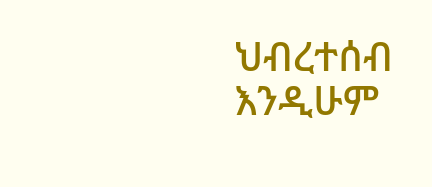ህብረተሰብ እንዲሁም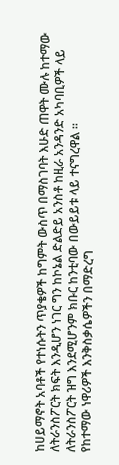ከሀይማኖት አባቶች የተነሱትን ጥያቄዎች ከግምት ውስጥ በማስገባት እሁድ ጠዋት ሙሉ ከተማው ለትራንስፖርት ክፍት እንዲሆን ነገር ግን ከኮኔል ድልድይ አንስቶ ከዚራ አንዳንድ አካባቢዎች ላይ ለትራንስፖርት ዝግ እንደሚሆንም ክቡር ከንቲባው በውይይቱ ላይ ተናግረዋል ።
የከተማው ነዋሪዎች እንቅስቃሴዎችን በማድረግ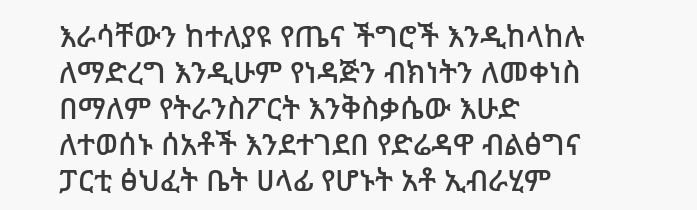እራሳቸውን ከተለያዩ የጤና ችግሮች እንዲከላከሉ ለማድረግ እንዲሁም የነዳጅን ብክነትን ለመቀነስ በማለም የትራንስፖርት እንቅስቃሴው እሁድ ለተወሰኑ ሰአቶች እንደተገደበ የድሬዳዋ ብልፅግና ፓርቲ ፅህፈት ቤት ሀላፊ የሆኑት አቶ ኢብራሂም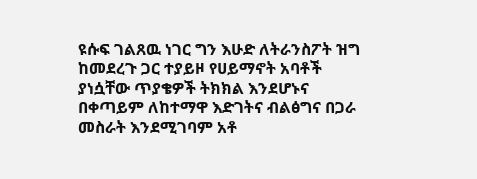ዩሱፍ ገልጸዉ ነገር ግን እሁድ ለትራንስፖት ዝግ ከመደረጉ ጋር ተያይዞ የሀይማኖት አባቶች ያነሷቸው ጥያቄዎች ትክክል እንደሆኑና በቀጣይም ለከተማዋ እድገትና ብልፅግና በጋራ መስራት እንደሚገባም አቶ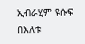ኢብራሂም ዩሱፍ በእለቱ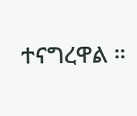ተናግረዋል ።